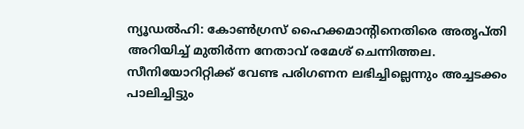ന്യൂഡൽഹി: കോൺഗ്രസ് ഹൈക്കമാന്റിനെതിരെ അതൃപ്തി അറിയിച്ച് മുതിർന്ന നേതാവ് രമേശ് ചെന്നിത്തല. സീനിയോറിറ്റിക്ക് വേണ്ട പരിഗണന ലഭിച്ചില്ലെന്നും അച്ചടക്കം പാലിച്ചിട്ടും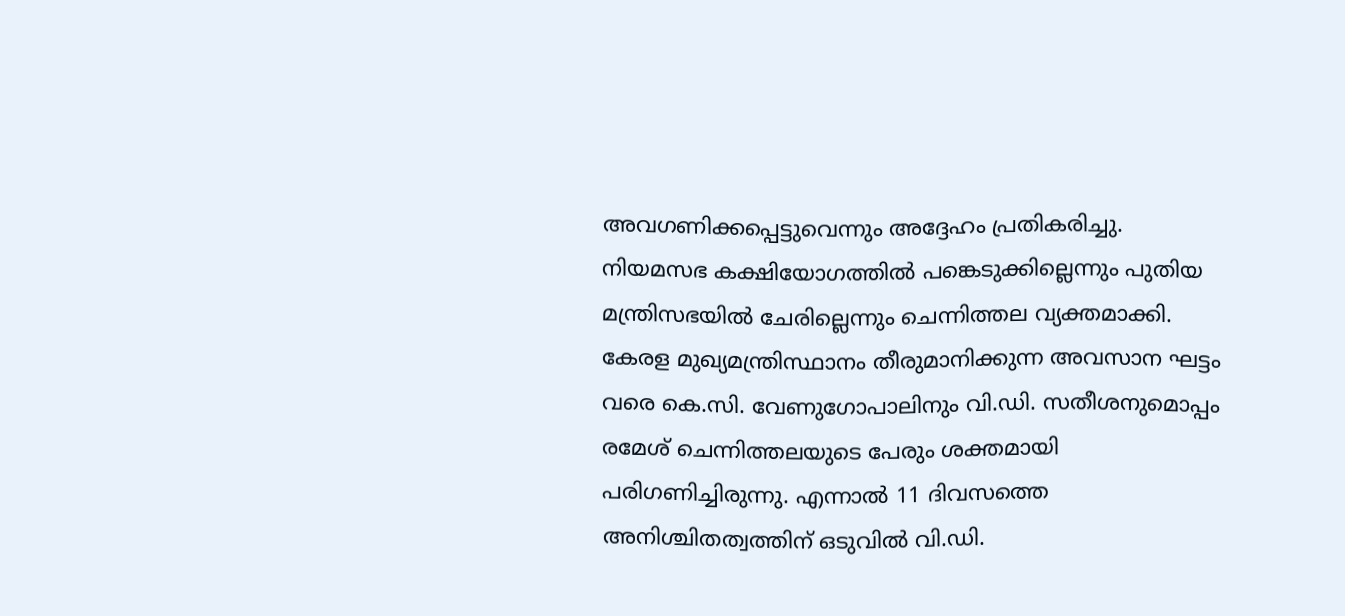അവഗണിക്കപ്പെട്ടുവെന്നും അദ്ദേഹം പ്രതികരിച്ചു. നിയമസഭ കക്ഷിയോഗത്തിൽ പങ്കെടുക്കില്ലെന്നും പുതിയ മന്ത്രിസഭയിൽ ചേരില്ലെന്നും ചെന്നിത്തല വ്യക്തമാക്കി.
കേരള മുഖ്യമന്ത്രിസ്ഥാനം തീരുമാനിക്കുന്ന അവസാന ഘട്ടം വരെ കെ.സി. വേണുഗോപാലിനും വി.ഡി. സതീശനുമൊപ്പം രമേശ് ചെന്നിത്തലയുടെ പേരും ശക്തമായി പരിഗണിച്ചിരുന്നു. എന്നാൽ 11 ദിവസത്തെ അനിശ്ചിതത്വത്തിന് ഒടുവിൽ വി.ഡി.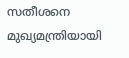സതീശനെ മുഖ്യമന്ത്രിയായി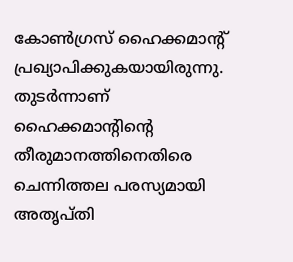കോൺഗ്രസ് ഹൈക്കമാന്റ് പ്രഖ്യാപിക്കുകയായിരുന്നു. തുടർന്നാണ് ഹൈക്കമാന്റിന്റെ തീരുമാനത്തിനെതിരെ ചെന്നിത്തല പരസ്യമായി അതൃപ്തി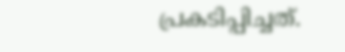പ്രകടിപ്പിച്ചത്.